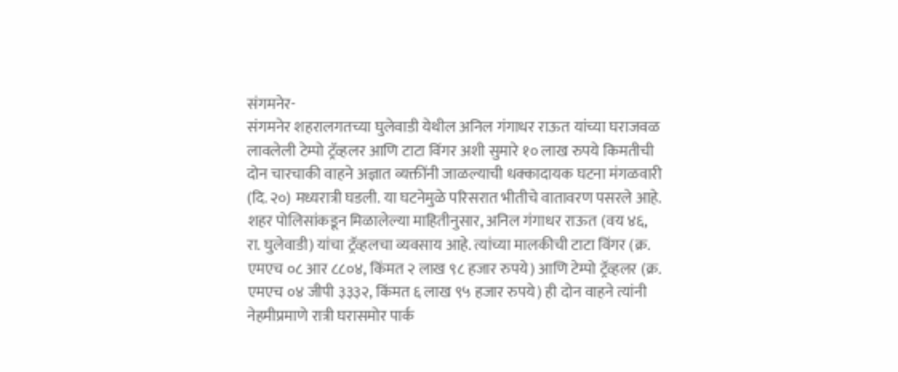संगमनेर-
संगमनेर शहरालगतच्या घुलेवाडी येथील अनिल गंगाधर राऊत यांच्या घराजवळ लावलेली टेम्पो ट्रॅव्हलर आणि टाटा विंगर अशी सुमारे १० लाख रुपये किमतीची दोन चारचाकी वाहने अज्ञात व्यक्तींनी जाळल्याची धक्कादायक घटना मंगळवारी (दि. २०) मध्यरात्री घडली. या घटनेमुळे परिसरात भीतीचे वातावरण पसरले आहे.
शहर पोलिसांकडून मिळालेल्या माहितीनुसार, अनिल गंगाधर राऊत (वय ४६, रा. घुलेवाडी) यांचा ट्रॅव्हलचा व्यवसाय आहे. त्यांच्या मालकीची टाटा विंगर (क्र. एमएच ०८ आर ८८०४, किंमत २ लाख ९८ हजार रुपये) आणि टेम्पो ट्रॅव्हलर (क्र. एमएच ०४ जीपी ३३३२, किंमत ६ लाख ९५ हजार रुपये) ही दोन वाहने त्यांनी नेहमीप्रमाणे रात्री घरासमोर पार्क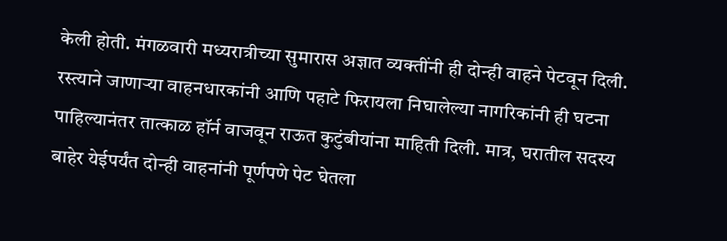केली होती. मंगळवारी मध्यरात्रीच्या सुमारास अज्ञात व्यक्तींनी ही दोन्ही वाहने पेटवून दिली.
रस्त्याने जाणाऱ्या वाहनधारकांनी आणि पहाटे फिरायला निघालेल्या नागरिकांनी ही घटना पाहिल्यानंतर तात्काळ हॉर्न वाजवून राऊत कुटुंबीयांना माहिती दिली. मात्र, घरातील सदस्य बाहेर येईपर्यंत दोन्ही वाहनांनी पूर्णपणे पेट घेतला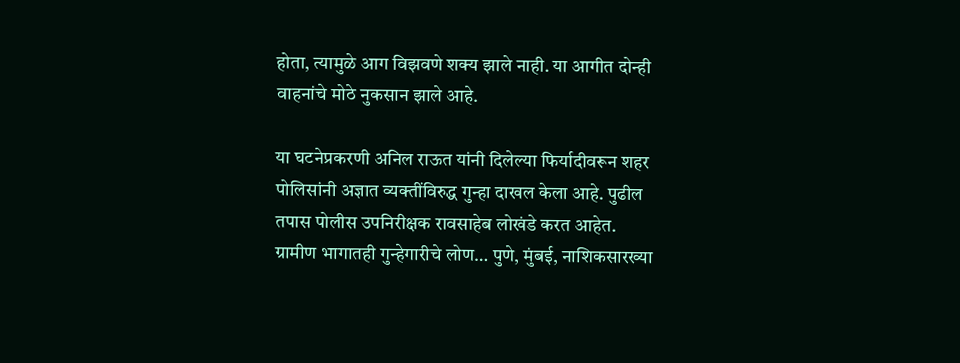होता, त्यामुळे आग विझवणे शक्य झाले नाही. या आगीत दोन्ही वाहनांचे मोठे नुकसान झाले आहे.

या घटनेप्रकरणी अनिल राऊत यांनी दिलेल्या फिर्यादीवरून शहर पोलिसांनी अज्ञात व्यक्तींविरुद्ध गुन्हा दाखल केला आहे. पुढील तपास पोलीस उपनिरीक्षक रावसाहेब लोखंडे करत आहेत.
ग्रामीण भागातही गुन्हेगारीचे लोण… पुणे, मुंबई, नाशिकसारख्या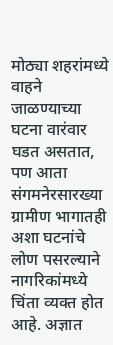मोठ्या शहरांमध्ये वाहने जाळण्याच्या घटना वारंवार घडत असतात, पण आता संगमनेरसारख्या ग्रामीण भागातही अशा घटनांचे लोण पसरल्याने नागरिकांमध्ये चिंता व्यक्त होत आहे. अज्ञात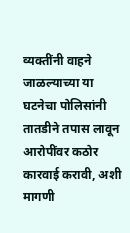व्यक्तींनी वाहने जाळल्याच्या या घटनेचा पोलिसांनी तातडीने तपास लावून आरोपींवर कठोर कारवाई करावी, अशी मागणी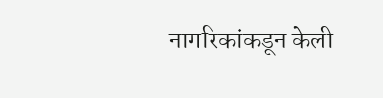नागरिकांकडून केली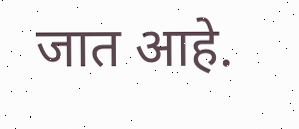जात आहे.